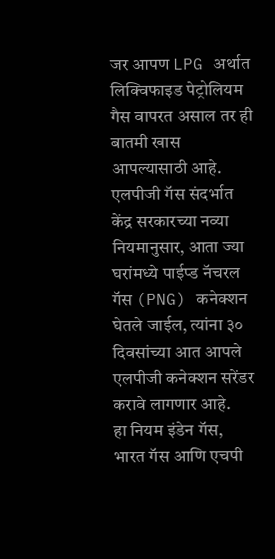जर आपण LPG अर्थात लिक्विफाइड पेट्रोलियम गैस वापरत असाल तर ही बातमी खास आपल्यासाठी आहे. एलपीजी गॅस संदर्भात केंद्र सरकारच्या नव्या नियमानुसार, आता ज्या घरांमध्ये पाईप्ड नॅचरल गॅस (PNG) कनेक्शन घेतले जाईल, त्यांना ३० दिवसांच्या आत आपले एलपीजी कनेक्शन सरेंडर करावे लागणार आहे.
हा नियम इंडेन गॅस, भारत गॅस आणि एचपी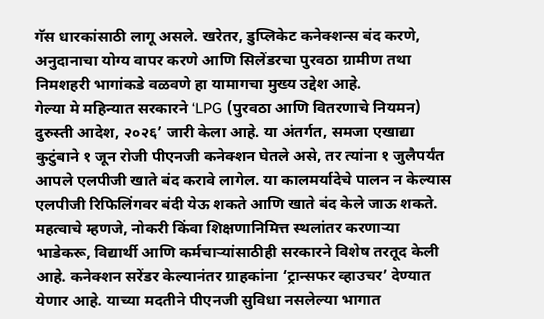गॅस धारकांसाठी लागू असले. खरेतर, डुप्लिकेट कनेक्शन्स बंद करणे, अनुदानाचा योग्य वापर करणे आणि सिलेंडरचा पुरवठा ग्रामीण तथा निमशहरी भागांकडे वळवणे हा यामागचा मुख्य उद्देश आहे.
गेल्या मे महिन्यात सरकारने ‘LPG (पुरवठा आणि वितरणाचे नियमन) दुरुस्ती आदेश, २०२६’ जारी केला आहे. या अंतर्गत, समजा एखाद्या कुटुंबाने १ जून रोजी पीएनजी कनेक्शन घेतले असे, तर त्यांना १ जुलैपर्यंत आपले एलपीजी खाते बंद करावे लागेल. या कालमर्यादेचे पालन न केल्यास एलपीजी रिफिलिंगवर बंदी येऊ शकते आणि खाते बंद केले जाऊ शकते.
महत्वाचे म्हणजे, नोकरी किंवा शिक्षणानिमित्त स्थलांतर करणाऱ्या भाडेकरू, विद्यार्थी आणि कर्मचाऱ्यांसाठीही सरकारने विशेष तरतूद केली आहे. कनेक्शन सरेंडर केल्यानंतर ग्राहकांना ‘ट्रान्सफर व्हाउचर’ देण्यात येणार आहे. याच्या मदतीने पीएनजी सुविधा नसलेल्या भागात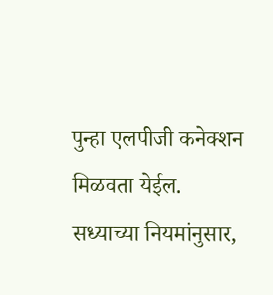पुन्हा एलपीजी कनेक्शन मिळवता येईल.
सध्याच्या नियमांनुसार,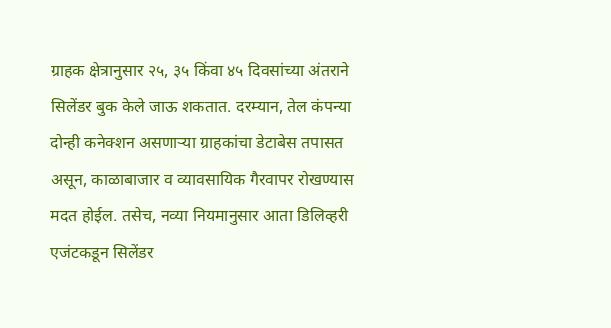ग्राहक क्षेत्रानुसार २५, ३५ किंवा ४५ दिवसांच्या अंतराने सिलेंडर बुक केले जाऊ शकतात. दरम्यान, तेल कंपन्या दोन्ही कनेक्शन असणाऱ्या ग्राहकांचा डेटाबेस तपासत असून, काळाबाजार व व्यावसायिक गैरवापर रोखण्यास मदत होईल. तसेच, नव्या नियमानुसार आता डिलिव्हरी एजंटकडून सिलेंडर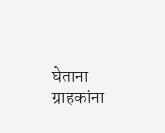घेताना ग्राहकांना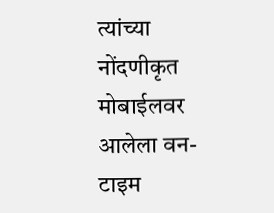त्यांच्या नोंदणीकृत मोबाईलवर आलेला वन-टाइम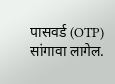पासवर्ड (OTP) सांगावा लागेल.